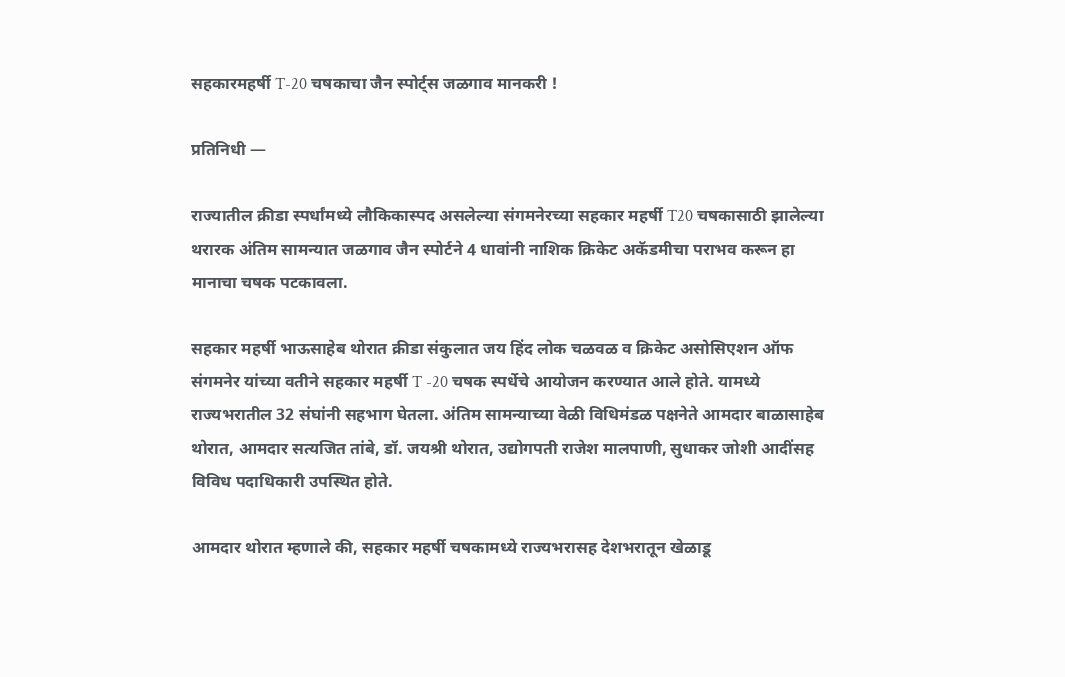सहकारमहर्षी T-20 चषकाचा जैन स्पोर्ट्स जळगाव मानकरी !

प्रतिनिधी —

राज्यातील क्रीडा स्पर्धांमध्ये लौकिकास्पद असलेल्या संगमनेरच्या सहकार महर्षी T20 चषकासाठी झालेल्या थरारक अंतिम सामन्यात जळगाव जैन स्पोर्टने 4 धावांनी नाशिक क्रिकेट अकॅडमीचा पराभव करून हा मानाचा चषक पटकावला.

सहकार महर्षी भाऊसाहेब थोरात क्रीडा संकुलात जय हिंद लोक चळवळ व क्रिकेट असोसिएशन ऑफ संगमनेर यांच्या वतीने सहकार महर्षी T -20 चषक स्पर्धेचे आयोजन करण्यात आले होते. यामध्ये राज्यभरातील 32 संघांनी सहभाग घेतला. अंतिम सामन्याच्या वेळी विधिमंडळ पक्षनेते आमदार बाळासाहेब थोरात, आमदार सत्यजित तांबे, डॉ. जयश्री थोरात, उद्योगपती राजेश मालपाणी, सुधाकर जोशी आदींसह विविध पदाधिकारी उपस्थित होते.

आमदार थोरात म्हणाले की, सहकार महर्षी चषकामध्ये राज्यभरासह देशभरातून खेळाडू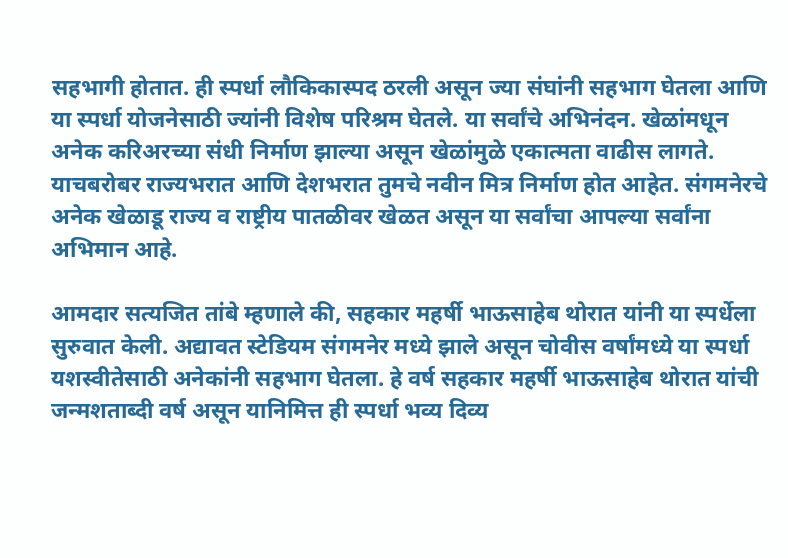सहभागी होतात. ही स्पर्धा लौकिकास्पद ठरली असून ज्या संघांनी सहभाग घेतला आणि या स्पर्धा योजनेसाठी ज्यांनी विशेष परिश्रम घेतले. या सर्वांचे अभिनंदन. खेळांमधून अनेक करिअरच्या संधी निर्माण झाल्या असून खेळांमुळे एकात्मता वाढीस लागते. याचबरोबर राज्यभरात आणि देशभरात तुमचे नवीन मित्र निर्माण होत आहेत. संगमनेरचे अनेक खेळाडू राज्य व राष्ट्रीय पातळीवर खेळत असून या सर्वांचा आपल्या सर्वांना अभिमान आहे.

आमदार सत्यजित तांबे म्हणाले की, सहकार महर्षी भाऊसाहेब थोरात यांनी या स्पर्धेला सुरुवात केली. अद्यावत स्टेडियम संगमनेर मध्ये झाले असून चोवीस वर्षांमध्ये या स्पर्धा यशस्वीतेसाठी अनेकांनी सहभाग घेतला. हे वर्ष सहकार महर्षी भाऊसाहेब थोरात यांची जन्मशताब्दी वर्ष असून यानिमित्त ही स्पर्धा भव्य दिव्य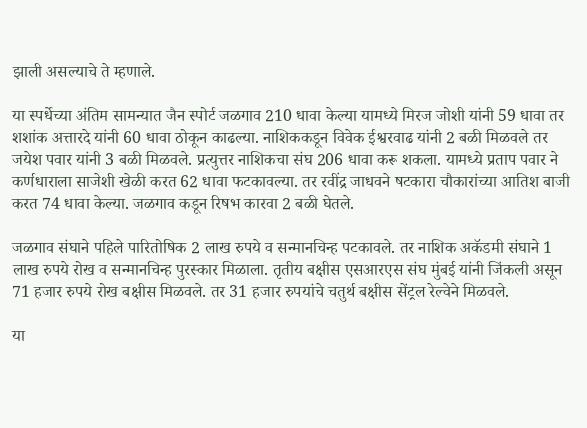झाली असल्याचे ते म्हणाले.

या स्पर्धेच्या अंतिम सामन्यात जैन स्पोर्ट जळगाव 210 धावा केल्या यामध्ये मिरज जोशी यांनी 59 धावा तर शशांक अत्तारदे यांनी 60 धावा ठोकून काढल्या. नाशिककडून विवेक ईश्वरवाढ यांनी 2 बळी मिळवले तर जयेश पवार यांनी 3 बळी मिळवले. प्रत्युत्तर नाशिकचा संघ 206 धावा करू शकला. यामध्ये प्रताप पवार ने कर्णधाराला साजेशी खेळी करत 62 धावा फटकावल्या. तर रवींद्र जाधवने षटकारा चौकारांच्या आतिश बाजी करत 74 धावा केल्या. जळगाव कडून रिषभ कारवा 2 बळी घेतले.

जळगाव संघाने पहिले पारितोषिक 2 लाख रुपये व सन्मानचिन्ह पटकावले. तर नाशिक अकॅडमी संघाने 1 लाख रुपये रोख व सन्मानचिन्ह पुरस्कार मिळाला. तृतीय बक्षीस एसआरएस संघ मुंबई यांनी जिंकली असून 71 हजार रुपये रोख बक्षीस मिळवले. तर 31 हजार रुपयांचे चतुर्थ बक्षीस सेंट्रल रेल्वेने मिळवले.

या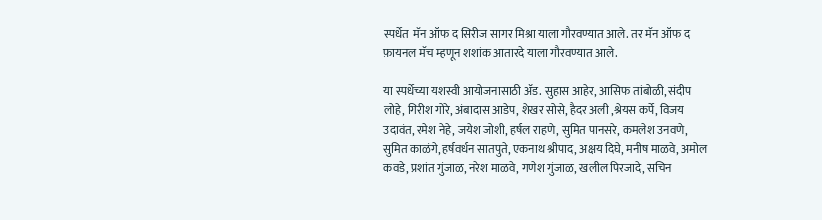स्पर्धेत  मॅन ऑफ द सिरीज सागर मिश्रा याला गौरवण्यात आले. तर मॅन ऑफ द फ़ायनल मॅच म्हणून शशांक आतारदे याला गौरवण्यात आले.

या स्पर्धेच्या यशस्वी आयोजनासाठी ॲड. सुहास आहेर, आसिफ तांबोळी, संदीप लोहे, गिरीश गोरे, अंबादास आडेप, शेखर सोसे, हैदर अली ,श्रेयस कर्पे, विजय उदावंत, रमेश नेहे, जयेश जोशी, हर्षल राहणे, सुमित पानसरे, कमलेश उनवणे, सुमित काळंगे, हर्षवर्धन सातपुते, एकनाथ श्रीपाद, अक्षय दिघे, मनीष माळवे, अमोल कवडे, प्रशांत गुंजाळ, नरेश माळवे, गणेश गुंजाळ, खलील पिरजादे, सचिन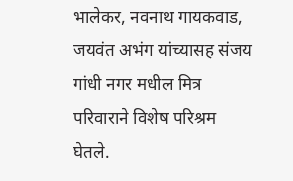भालेकर, नवनाथ गायकवाड, जयवंत अभंग यांच्यासह संजय गांधी नगर मधील मित्र परिवाराने विशेष परिश्रम घेतले.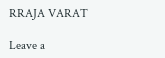RRAJA VARAT

Leave a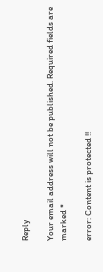Reply

Your email address will not be published. Required fields are marked *

error: Content is protected !!